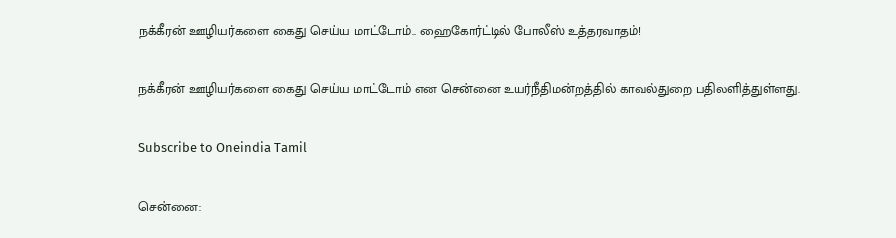நக்கீரன் ஊழியர்களை கைது செய்ய மாட்டோம்.. ஹைகோர்ட்டில் போலீஸ் உத்தரவாதம்!

நக்கீரன் ஊழியர்களை கைது செய்ய மாட்டோம் என சென்னை உயர்நீதிமன்றத்தில் காவல்துறை பதிலளித்துள்ளது.

Subscribe to Oneindia Tamil

சென்னை: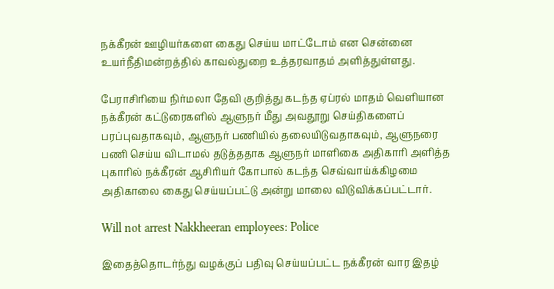நக்கீரன் ஊழியர்களை கைது செய்ய மாட்டோம் என சென்னை உயர்நீதிமன்றத்தில் காவல்துறை உத்தரவாதம் அளித்துள்ளது.

பேராசிரியை நிர்மலா தேவி குறித்து கடந்த ஏப்ரல் மாதம் வெளியான நக்கீரன் கட்டுரைகளில் ஆளுநர் மீது அவதூறு செய்திகளைப் பரப்புவதாகவும், ஆளுநர் பணியில் தலையிடுவதாகவும், ஆளுநரை பணி செய்ய விடாமல் தடுத்ததாக ஆளுநர் மாளிகை அதிகாரி அளித்த புகாரில் நக்கீரன் ஆசிரியர் கோபால் கடந்த செவ்வாய்க்கிழமை அதிகாலை கைது செய்யப்பட்டு அன்று மாலை விடுவிக்கப்பட்டார்.

Will not arrest Nakkheeran employees: Police

இதைத்தொடர்ந்து வழக்குப் பதிவு செய்யப்பட்ட நக்கீரன் வார இதழ்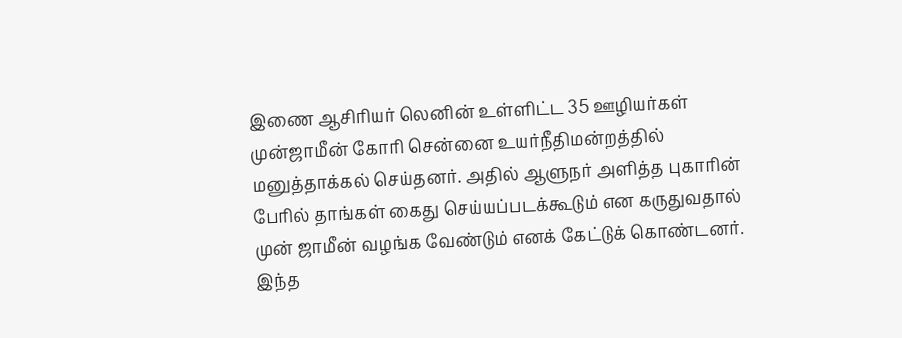இணை ஆசிரியர் லெனின் உள்ளிட்ட 35 ஊழியர்கள் முன்ஜாமீன் கோரி சென்னை உயர்நீதிமன்றத்தில் மனுத்தாக்கல் செய்தனர். அதில் ஆளுநர் அளித்த புகாரின் பேரில் தாங்கள் கைது செய்யப்படக்கூடும் என கருதுவதால் முன் ஜாமீன் வழங்க வேண்டும் எனக் கேட்டுக் கொண்டனர். இந்த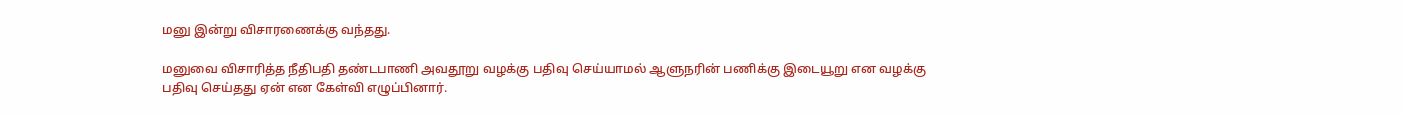மனு இன்று விசாரணைக்கு வந்தது.

மனுவை விசாரித்த நீதிபதி தண்டபாணி அவதூறு வழக்கு பதிவு செய்யாமல் ஆளுநரின் பணிக்கு இடையூறு என வழக்கு பதிவு செய்தது ஏன் என கேள்வி எழுப்பினார்.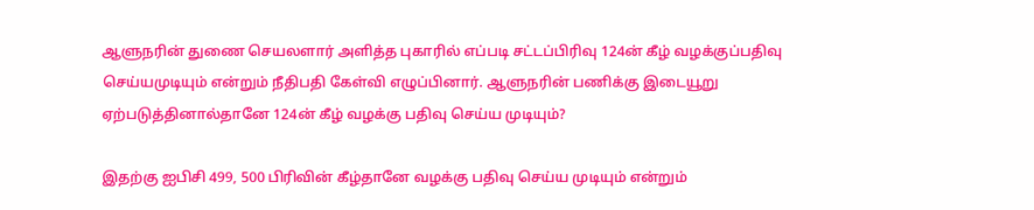ஆளுநரின் துணை செயலளார் அளித்த புகாரில் எப்படி சட்டப்பிரிவு 124ன் கீழ் வழக்குப்பதிவு செய்யமுடியும் என்றும் நீதிபதி கேள்வி எழுப்பினார். ஆளுநரின் பணிக்கு இடையூறு ஏற்படுத்தினால்தானே 124ன் கீழ் வழக்கு பதிவு செய்ய முடியும்?

இதற்கு ஐபிசி 499, 500 பிரிவின் கீழ்தானே வழக்கு பதிவு செய்ய முடியும் என்றும்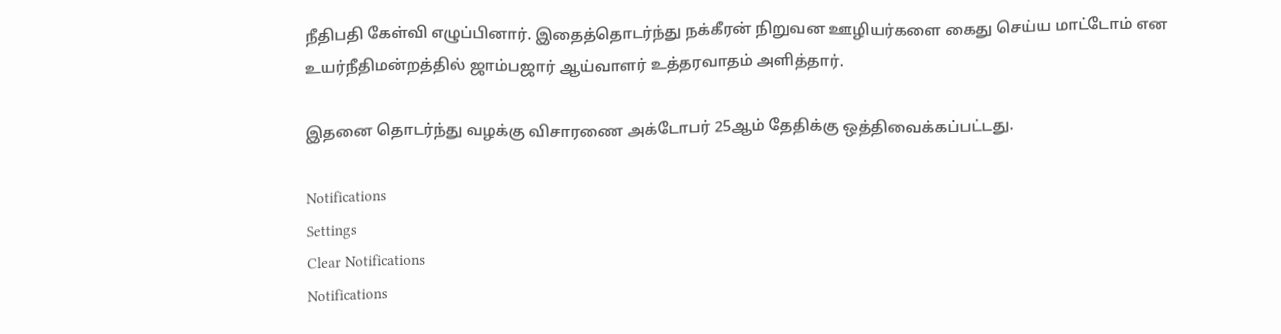நீதிபதி கேள்வி எழுப்பினார். இதைத்தொடர்ந்து நக்கீரன் நிறுவன ஊழியர்களை கைது செய்ய மாட்டோம் என உயர்நீதிமன்றத்தில் ஜாம்பஜார் ஆய்வாளர் உத்தரவாதம் அளித்தார்.

இதனை தொடர்ந்து வழக்கு விசாரணை அக்டோபர் 25ஆம் தேதிக்கு ஒத்திவைக்கப்பட்டது.

Notifications
Settings
Clear Notifications
Notifications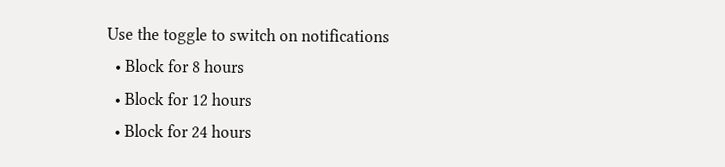Use the toggle to switch on notifications
  • Block for 8 hours
  • Block for 12 hours
  • Block for 24 hours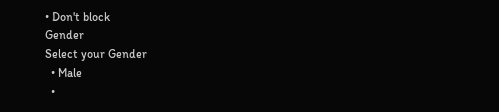• Don't block
Gender
Select your Gender
  • Male
  •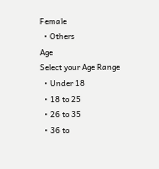Female
  • Others
Age
Select your Age Range
  • Under 18
  • 18 to 25
  • 26 to 35
  • 36 to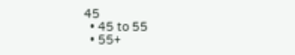45
  • 45 to 55
  • 55+